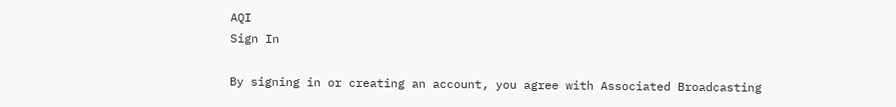AQI
Sign In

By signing in or creating an account, you agree with Associated Broadcasting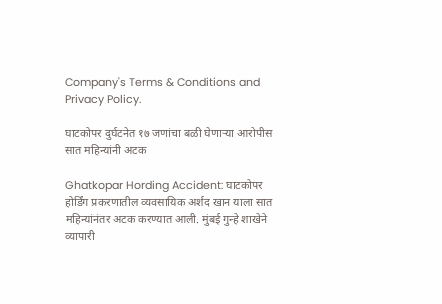Company's Terms & Conditions and Privacy Policy.

घाटकोपर दुर्घटनेत १७ जणांचा बळी घेणाऱ्या आरोपीस सात महिन्यांनी अटक

Ghatkopar Hording Accident: घाटकोपर होर्डिंग प्रकरणातील व्यवसायिक अर्शद खान याला सात महिन्यांनंतर अटक करण्यात आली. मुंबई गुन्हे शाखेने व्यापारी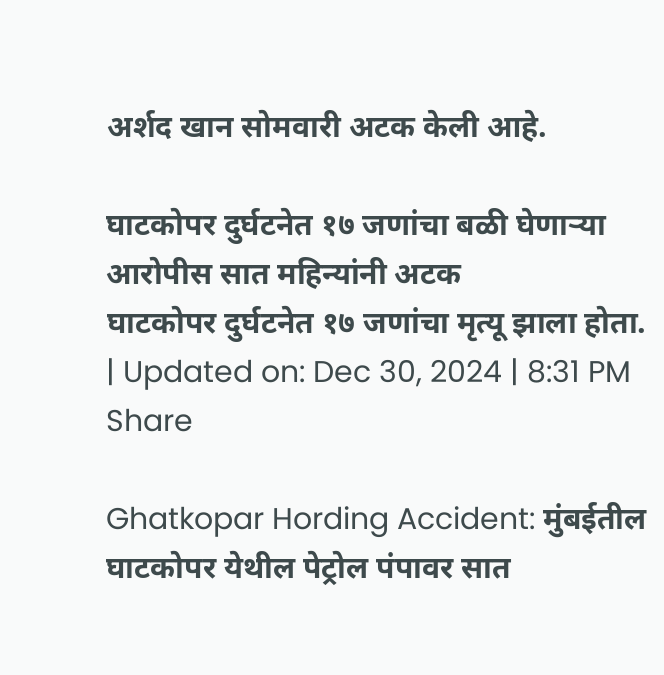अर्शद खान सोमवारी अटक केली आहे.

घाटकोपर दुर्घटनेत १७ जणांचा बळी घेणाऱ्या आरोपीस सात महिन्यांनी अटक
घाटकोपर दुर्घटनेत १७ जणांचा मृत्यू झाला होता.
| Updated on: Dec 30, 2024 | 8:31 PM
Share

Ghatkopar Hording Accident: मुंबईतील घाटकोपर येथील पेट्रोल पंपावर सात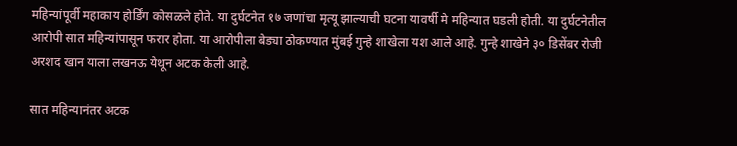महिन्यांपूर्वी महाकाय होर्डिंग कोसळले होते. या दुर्घटनेत १७ जणांचा मृत्यू झाल्याची घटना यावर्षी मे महिन्यात घडली होती. या दुर्घटनेतील आरोपी सात महिन्यांपासून फरार होता. या आरोपीला बेड्या ठोकण्यात मुंबई गुन्हे शाखेला यश आले आहे. गुन्हे शाखेने ३० डिसेंबर रोजी अरशद खान याला लखनऊ येथून अटक केली आहे.

सात महिन्यानंतर अटक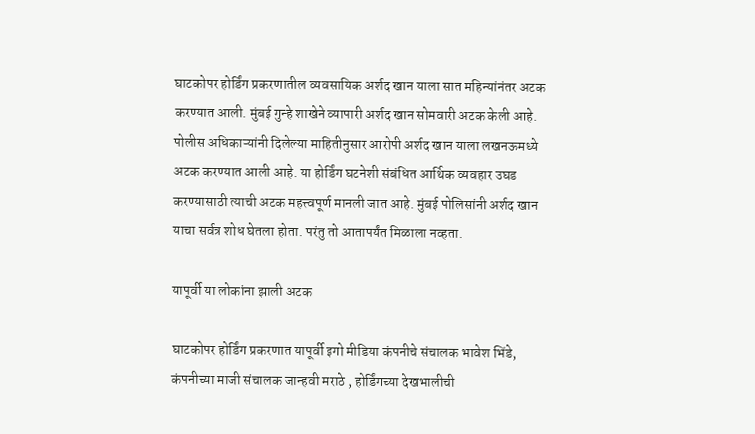घाटकोपर होर्डिंग प्रकरणातील व्यवसायिक अर्शद खान याला सात महिन्यांनंतर अटक करण्यात आली. मुंबई गुन्हे शाखेने व्यापारी अर्शद खान सोमवारी अटक केली आहे. पोलीस अधिकाऱ्यांनी दिलेल्या माहितीनुसार आरोपी अर्शद खान याला लखनऊमध्ये अटक करण्यात आली आहे. या होर्डिंग घटनेशी संबंधित आर्थिक व्यवहार उघड करण्यासाठी त्याची अटक महत्त्वपूर्ण मानली जात आहे. मुंबई पोलिसांनी अर्शद खान याचा सर्वत्र शोध घेतला होता. परंतु तो आतापर्यंत मिळाला नव्हता.

यापूर्वी या लोकांना झाली अटक

घाटकोपर होर्डिंग प्रकरणात यापूर्वी इगो मीडिया कंपनीचे संचालक भावेश भिंडे, कंपनीच्या माजी संचालक जान्हवी मराठे , होर्डिंगच्या देखभालीची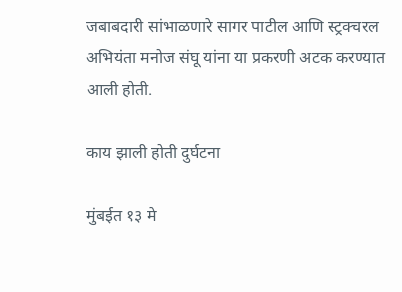जबाबदारी सांभाळणारे सागर पाटील आणि स्ट्रक्चरल अभियंता मनोज संघू यांना या प्रकरणी अटक करण्यात आली होती.

काय झाली होती दुर्घटना

मुंबईत १३ मे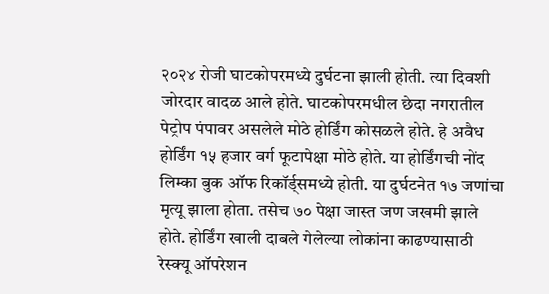२०२४ रोजी घाटकोपरमध्ये दुर्घटना झाली होती. त्या दिवशी जोरदार वादळ आले होते. घाटकोपरमधील छेदा नगरातील पेट्रोप पंपावर असलेले मोठे होर्डिंग कोसळले होते. हे अवैध होर्डिंग १५ हजार वर्ग फूटापेक्षा मोठे होते. या होर्डिंगची नोंद लिम्का बुक ऑफ रिकॉर्ड्समध्ये होती. या दुर्घटनेत १७ जणांचा मृत्यू झाला होता. तसेच ७० पेक्षा जास्त जण जखमी झाले होते. होर्डिंग खाली दाबले गेलेल्या लोकांना काढण्यासाठी रेस्क्यू ऑपरेशन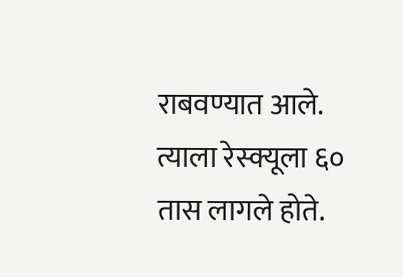राबवण्यात आले. त्याला रेस्क्यूला ६० तास लागले होते.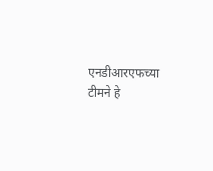एनडीआरएफच्या टीमने हे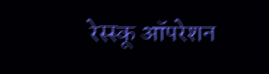रेस्स्कू ऑपरेशन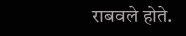राबवले होते.